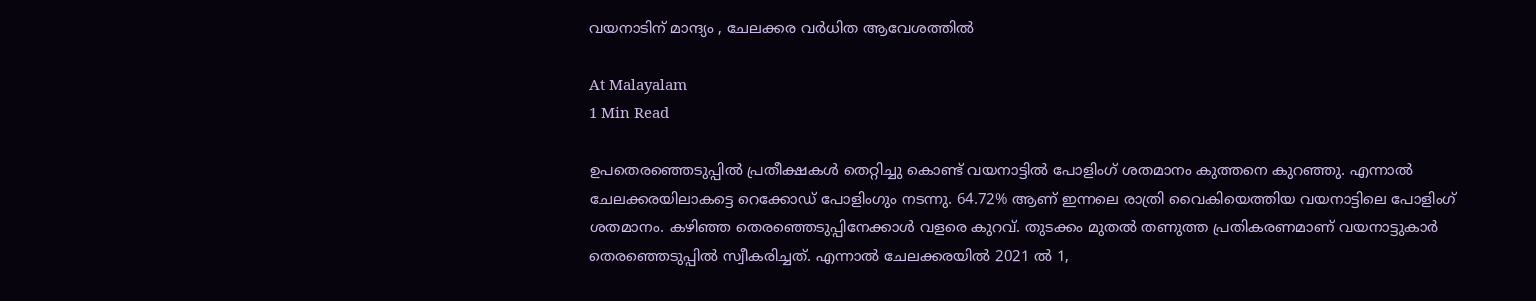വയനാടിന് മാന്ദ്യം , ചേലക്കര വർധിത ആവേശത്തിൽ

At Malayalam
1 Min Read

ഉപതെരഞ്ഞെടുപ്പിൽ പ്രതീക്ഷകൾ തെറ്റിച്ചു കൊണ്ട് വയനാട്ടിൽ പോളിംഗ് ശതമാനം കുത്തനെ കുറഞ്ഞു. എന്നാൽ ചേലക്കരയിലാകട്ടെ റെക്കോഡ് പോളിംഗും നടന്നു. 64.72% ആണ് ഇന്നലെ രാത്രി വൈകിയെത്തിയ വയനാട്ടിലെ പോളിംഗ് ശതമാനം. കഴിഞ്ഞ തെരഞ്ഞെടുപ്പിനേക്കാൾ വളരെ കുറവ്. തുടക്കം മുതൽ തണുത്ത പ്രതികരണമാണ് വയനാട്ടുകാർ തെരഞ്ഞെടുപ്പിൽ സ്വീകരിച്ചത്. എന്നാൽ ചേലക്കരയിൽ 2021 ൽ 1,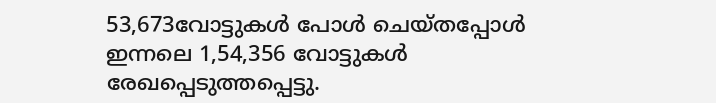53,673വോട്ടുകൾ പോൾ ചെയ്തപ്പോൾ ഇന്നലെ 1,54,356 വോട്ടുകൾ രേഖപ്പെടുത്തപ്പെട്ടു.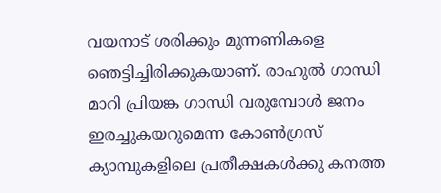വയനാട് ശരിക്കും മുന്നണികളെ ഞെട്ടിച്ചിരിക്കുകയാണ്. രാഹുൽ ഗാന്ധി മാറി പ്രിയങ്ക ഗാന്ധി വരുമ്പോൾ ജനം ഇരച്ചുകയറുമെന്ന കോൺഗ്രസ് ക്യാമ്പുകളിലെ പ്രതീക്ഷകൾക്കു കനത്ത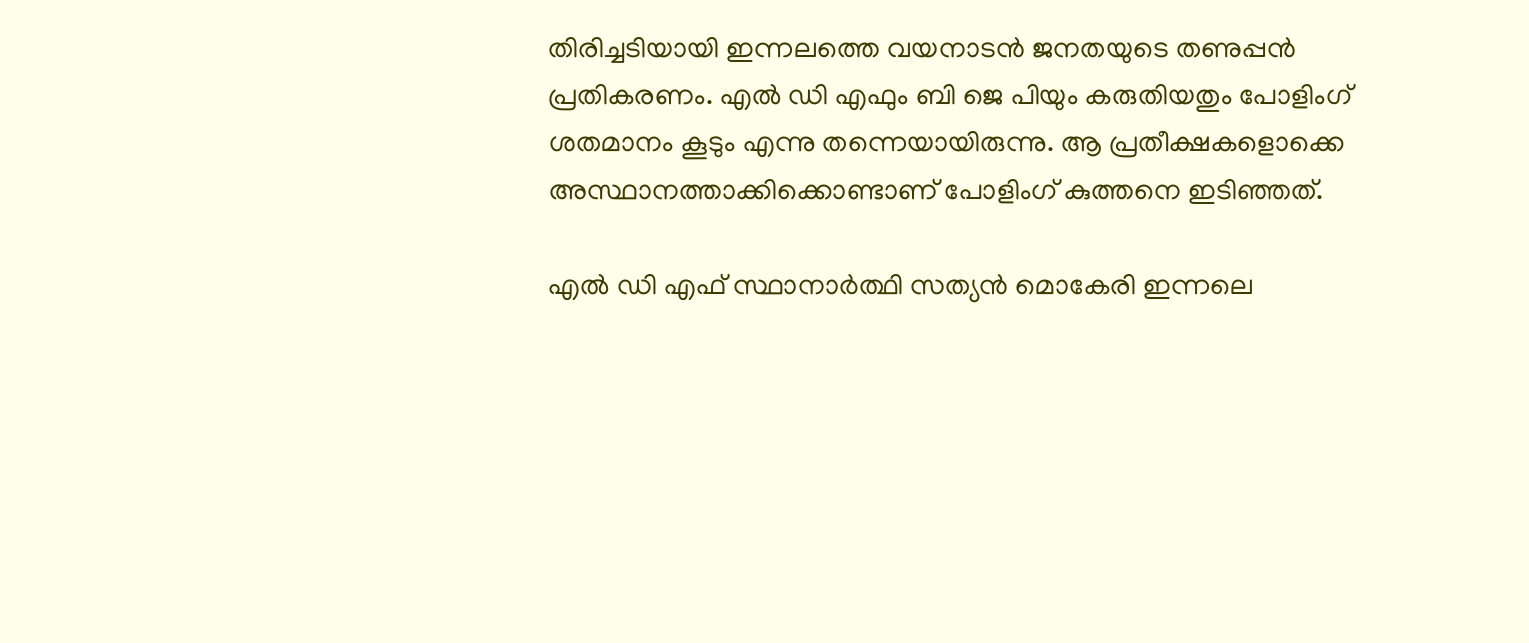തിരിച്ചടിയായി ഇന്നലത്തെ വയനാടൻ ജനതയുടെ തണുപ്പൻ പ്രതികരണം. എൽ ഡി എഫും ബി ജെ പിയും കരുതിയതും പോളിംഗ് ശതമാനം കൂടും എന്നു തന്നെയായിരുന്നു. ആ പ്രതീക്ഷകളൊക്കെ അസ്ഥാനത്താക്കിക്കൊണ്ടാണ് പോളിംഗ് കുത്തനെ ഇടിഞ്ഞത്.

എൽ ഡി എഫ് സ്ഥാനാർത്ഥി സത്യൻ മൊകേരി ഇന്നലെ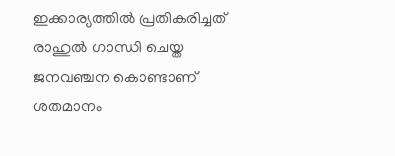ഇക്കാര്യത്തിൽ പ്രതികരിച്ചത് രാഹുൽ ഗാന്ധി ചെയ്ത ജനവഞ്ചന കൊണ്ടാണ് ശതമാനം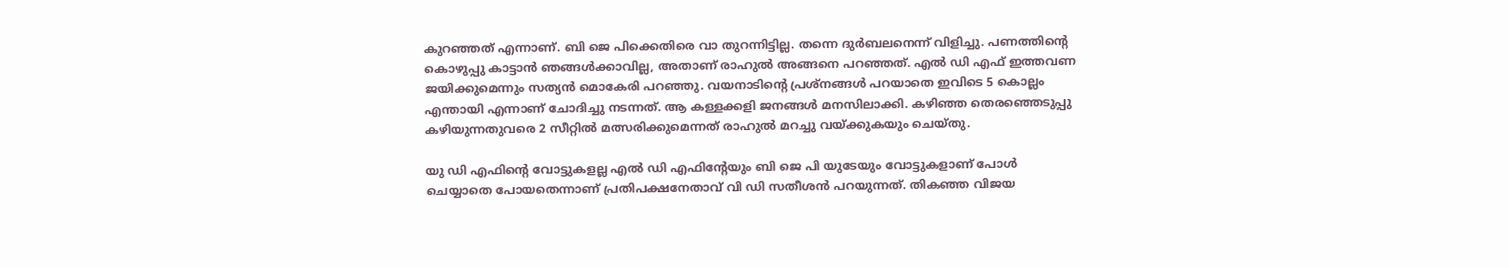കുറഞ്ഞത് എന്നാണ്. ബി ജെ പിക്കെതിരെ വാ തുറന്നിട്ടില്ല. തന്നെ ദുർബലനെന്ന് വിളിച്ചു. പണത്തിൻ്റെ കൊഴുപ്പു കാട്ടാൻ ഞങ്ങൾക്കാവില്ല, അതാണ് രാഹുൽ അങ്ങനെ പറഞ്ഞത്. എൽ ഡി എഫ് ഇത്തവണ ജയിക്കുമെന്നും സത്യൻ മൊകേരി പറഞ്ഞു. വയനാടിൻ്റെ പ്രശ്നങ്ങൾ പറയാതെ ഇവിടെ 5 കൊല്ലം എന്തായി എന്നാണ് ചോദിച്ചു നടന്നത്. ആ കള്ളക്കളി ജനങ്ങൾ മനസിലാക്കി. കഴിഞ്ഞ തെരഞ്ഞെടുപ്പു കഴിയുന്നതുവരെ 2 സീറ്റിൽ മത്സരിക്കുമെന്നത് രാഹുൽ മറച്ചു വയ്ക്കുകയും ചെയ്തു.

യു ഡി എഫിൻ്റെ വോട്ടുകളല്ല എൽ ഡി എഫിൻ്റേയും ബി ജെ പി യുടേയും വോട്ടുകളാണ് പോൾ ചെയ്യാതെ പോയതെന്നാണ് പ്രതിപക്ഷനേതാവ് വി ഡി സതീശൻ പറയുന്നത്. തികഞ്ഞ വിജയ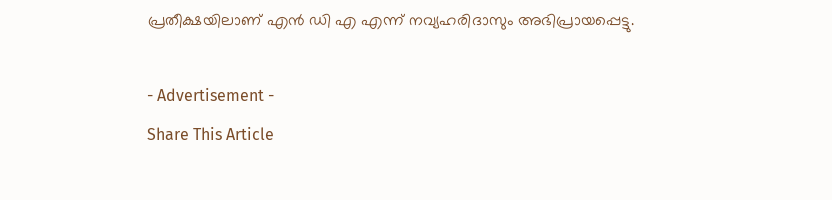പ്രതീക്ഷയിലാണ് എൻ ഡി എ എന്ന് നവ്യഹരിദാസും അഭിപ്രായപ്പെട്ടു.

- Advertisement -
Share This Article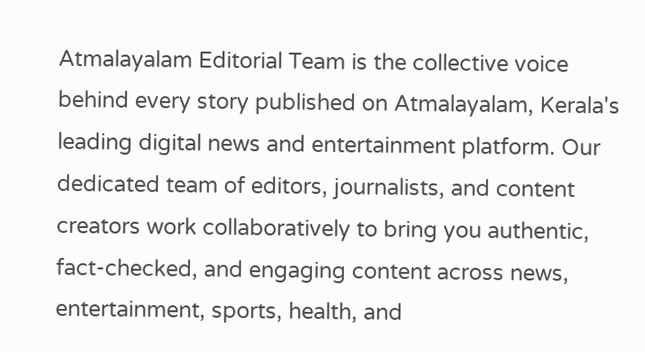Atmalayalam Editorial Team is the collective voice behind every story published on Atmalayalam, Kerala's leading digital news and entertainment platform. Our dedicated team of editors, journalists, and content creators work collaboratively to bring you authentic, fact-checked, and engaging content across news, entertainment, sports, health, and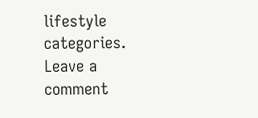lifestyle categories.
Leave a comment